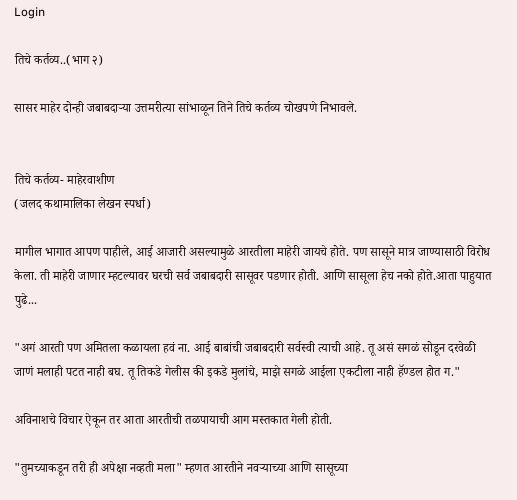Login

तिचे कर्तव्य..(भाग २)

सासर माहेर दोन्ही जबाबदाऱ्या उत्तमरीत्या सांभाळून तिने तिचे कर्तव्य चोखपणे निभावले.


तिचे कर्तव्य- माहेरवाशीण
(जलद कथामालिका लेखन स्पर्धा)

मागील भागात आपण पाहीले, आई आजारी असल्यामुळे आरतीला माहेरी जायचे होते. पण सासूने मात्र जाण्यासाठी विरोध केला. ती माहेरी जाणार म्हटल्यावर घरची सर्व जबाबदारी सासूवर पडणार होती. आणि सासूला हेच नको होते.आता पाहुयात पुढे...

"अगं आरती पण अमितला कळायला हवं ना. आई बाबांची जबाबदारी सर्वस्वी त्याची आहे. तू असं सगळं सोडून दरवेळी जाणं मलाही पटत नाही बघ. तू तिकडे गेलीस की इकडे मुलांचे, माझे सगळे आईला एकटीला नाही हॅण्डल होत ग."

अविनाशचे विचार ऐकून तर आता आरतीची तळपायाची आग मस्तकात गेली होती.

"तुमच्याकडून तरी ही अपेक्षा नव्हती मला" म्हणत आरतीने नवऱ्याच्या आणि सासूच्या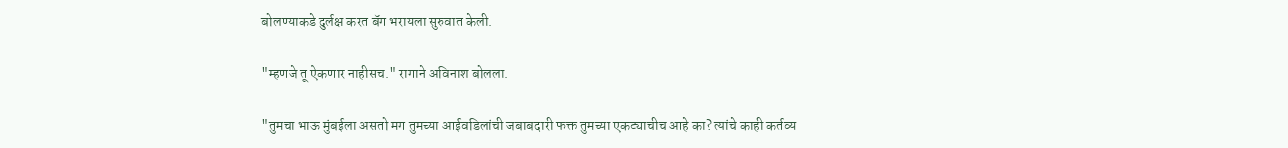बोलण्याकडे दुर्लक्ष करत बॅग भरायला सुरुवात केली.

"म्हणजे तू ऐकणार नाहीसच." रागाने अविनाश बोलला.

"तुमचा भाऊ मुंबईला असतो मग तुमच्या आईवडिलांची जबाबदारी फक्त तुमच्या एकट्याचीच आहे का? त्यांचे काही कर्तव्य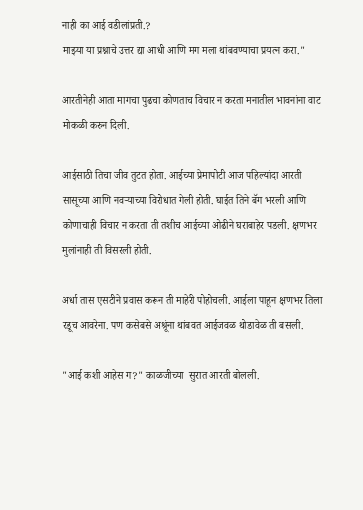नाही का आई वडीलांप्रती.?
माझ्या या प्रश्नाचे उत्तर द्या आधी आणि मग मला थांबवण्याचा प्रयत्न करा."

आरतीनेही आता मागचा पुढचा कोणताच विचार न करता मनातील भावनांना वाट मोकळी करुन दिली.

आईसाठी तिचा जीव तुटत होता. आईच्या प्रेमापोटी आज पहिल्यांदा आरती सासूच्या आणि नवऱ्याच्या विरोधात गेली होती. घाईत तिने बॅग भरली आणि कोणाचाही विचार न करता ती तशीच आईच्या ओढीने घराबाहेर पडली. क्षणभर मुलांनाही ती विसरली होती.

अर्धा तास एसटीने प्रवास करून ती माहेरी पोहोचली. आईला पाहून क्षणभर तिला रडूच आवरेना. पण कसेबसे अश्रूंना थांबवत आईजवळ थोडावेळ ती बसली.

"आई कशी आहेस ग?" काळजीच्या  सुरात आरती बोलली.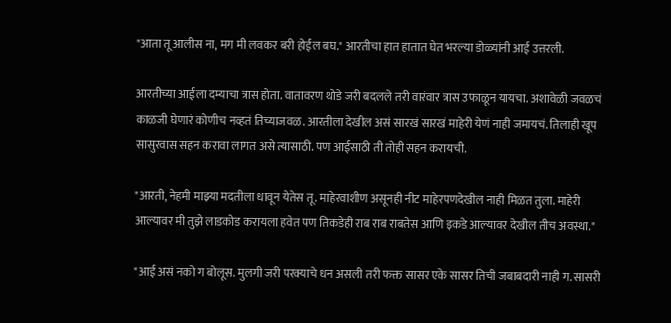"आता तू आलीस ना, मग मी लवकर बरी होईल बघ." आरतीचा हात हातात घेत भरल्या डोळ्यांनी आई उत्तरली.

आरतीच्या आईला दम्याचा त्रास होता. वातावरण थोडे जरी बदलले तरी वारंवार त्रास उफाळून यायचा. अशावेळी जवळचं काळजी घेणारं कोणीच नव्हतं तिच्याजवळ. आरतीला देखील असं सारखं सारखं माहेरी येणं नाही जमायचं. तिलाही खूप सासुरवास सहन करावा लागत असे त्यासाठी. पण आईसाठी ती तोही सहन करायची.

"आरती, नेहमी माझ्या मदतीला धावून येतेस तू. माहेरवाशीण असूनही नीट माहेरपणदेखील नाही मिळत तुला. माहेरी आल्यावर मी तुझे लाडकोड करायला हवेत पण तिकडेही राब राब राबतेस आणि इकडे आल्यावर देखील तीच अवस्था."

"आई असं नको ग बोलूस. मुलगी जरी परक्याचे धन असली तरी फक्त सासर एके सासर तिची जबाबदारी नाही ग. सासरी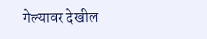गेल्यावर देखील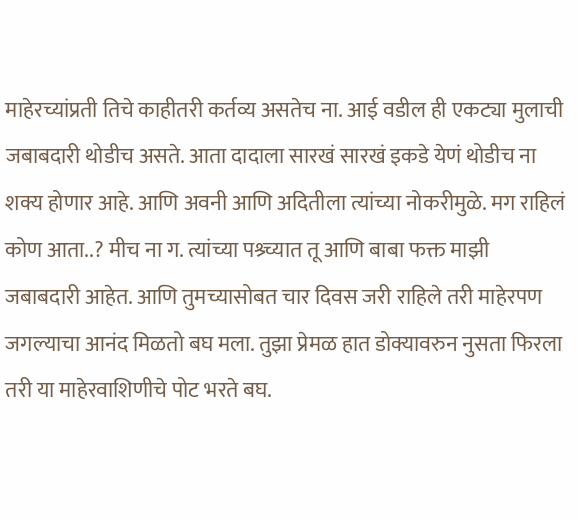माहेरच्यांप्रती तिचे काहीतरी कर्तव्य असतेच ना. आई वडील ही एकट्या मुलाची जबाबदारी थोडीच असते. आता दादाला सारखं सारखं इकडे येणं थोडीच ना शक्य होणार आहे. आणि अवनी आणि अदितीला त्यांच्या नोकरीमुळे. मग राहिलं कोण आता..? मीच ना ग. त्यांच्या पश्र्च्यात तू आणि बाबा फक्त माझी जबाबदारी आहेत. आणि तुमच्यासोबत चार दिवस जरी राहिले तरी माहेरपण जगल्याचा आनंद मिळतो बघ मला. तुझा प्रेमळ हात डोक्यावरुन नुसता फिरला तरी या माहेरवाशिणीचे पोट भरते बघ.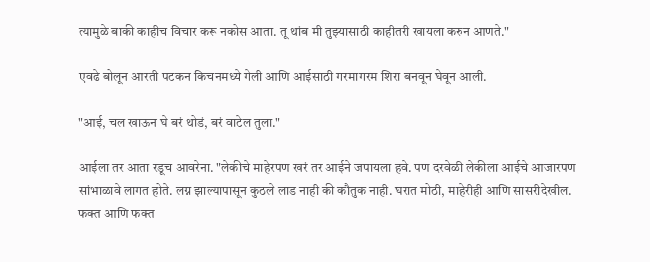त्यामुळे बाकी काहीच विचार करू नकोस आता. तू थांब मी तुझ्यासाठी काहीतरी खायला करुन आणते."

एवढे बोलून आरती पटकन किचनमध्ये गेली आणि आईसाठी गरमागरम शिरा बनवून घेवून आली.

"आई, चल खाऊन घे बरं थोडं, बरं वाटेल तुला."

आईला तर आता रडूच आवरेना. "लेकीचे माहेरपण खरं तर आईने जपायला हवे. पण दरवेळी लेकीला आईचे आजारपण सांभाळावे लागत होते. लग्न झाल्यापासून कुठले लाड नाही की कौतुक नाही. घरात मोठी, माहेरीही आणि सासरीदेखील. फक्त आणि फक्त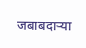जबाबदाऱ्या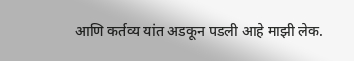आणि कर्तव्य यांत अडकून पडली आहे माझी लेक.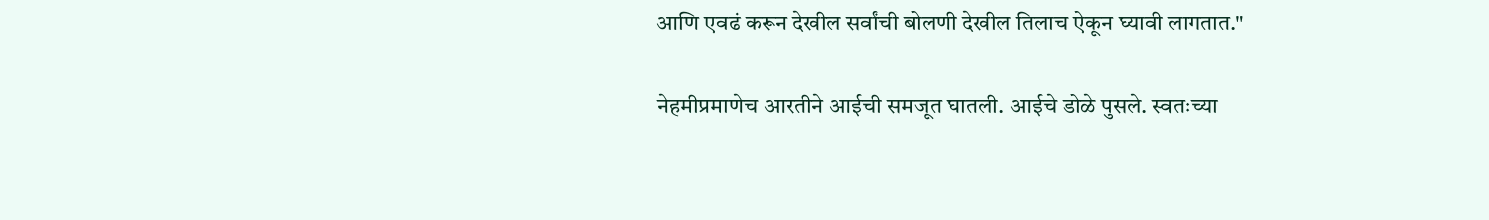आणि एवढं करून देखील सर्वांची बोलणी देखील तिलाच ऐकून घ्यावी लागतात."

नेहमीप्रमाणेच आरतीने आईची समजूत घातली. आईचे डोळे पुसले. स्वतःच्या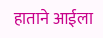हाताने आईला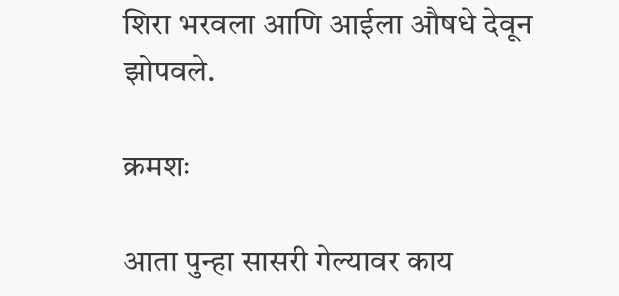शिरा भरवला आणि आईला औषधे देवून झोपवले.

क्रमशः

आता पुन्हा सासरी गेल्यावर काय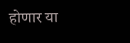होणार या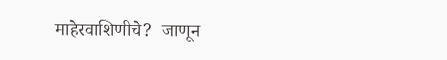माहेरवाशिणीचे?  जाणून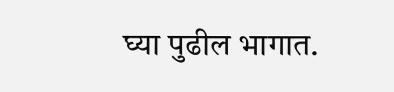घ्या पुढील भागात.